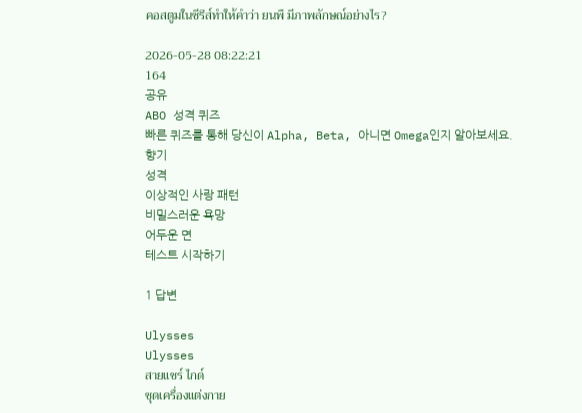คอสตูมในซีรีส์ทำให้คำว่า ยนพื มีภาพลักษณ์อย่างไร?

2026-05-28 08:22:21
164
공유
ABO 성격 퀴즈
빠른 퀴즈를 통해 당신이 Alpha, Beta, 아니면 Omega인지 알아보세요.
향기
성격
이상적인 사랑 패턴
비밀스러운 욕망
어두운 면
테스트 시작하기

1 답변

Ulysses
Ulysses
สายแชร์ ไกด์
ชุดเครื่องแต่งกาย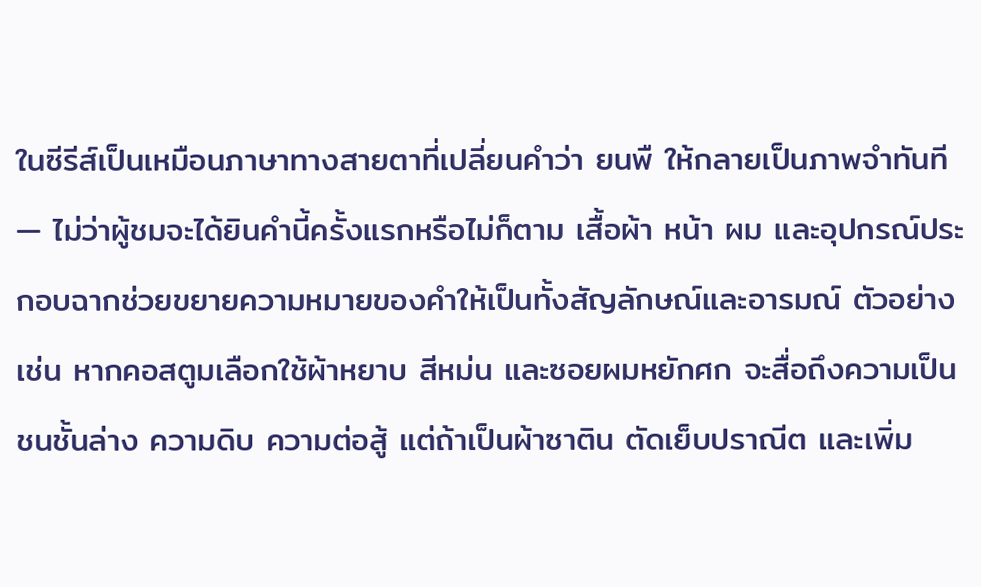ในซีรีส์เป็นเหมือนภาษาทางสายตาที่เปลี่ยนคำว่า ยนพื ให้กลายเป็นภาพจำทันที — ไม่ว่าผู้ชมจะได้ยินคำนี้ครั้งแรกหรือไม่ก็ตาม เสื้อผ้า หน้า ผม และอุปกรณ์ประกอบฉากช่วยขยายความหมายของคำให้เป็นทั้งสัญลักษณ์และอารมณ์ ตัวอย่างเช่น หากคอสตูมเลือกใช้ผ้าหยาบ สีหม่น และซอยผมหยักศก จะสื่อถึงความเป็นชนชั้นล่าง ความดิบ ความต่อสู้ แต่ถ้าเป็นผ้าซาติน ตัดเย็บปราณีต และเพิ่ม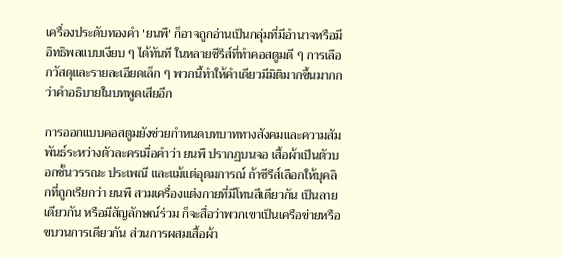เครื่องประดับทองคำ 'ยนพื' ก็อาจถูกอ่านเป็นกลุ่มที่มีอำนาจหรือมีอิทธิพลแบบเงียบ ๆ ได้ทันที ในหลายซีรีส์ที่ทำคอสตูมดี ๆ การเลือกวัสดุและรายละเอียดเล็ก ๆ พวกนี้ทำให้คำเดียวมีมิติมากขึ้นมากกว่าคำอธิบายในบทพูดเสียอีก

การออกแบบคอสตูมยังช่วยกำหนดบทบาททางสังคมและความสัมพันธ์ระหว่างตัวละครเมื่อคำว่า ยนพื ปรากฏบนจอ เสื้อผ้าเป็นตัวบอกชั้นวรรณะ ประเพณี และแม้แต่อุดมการณ์ ถ้าซีรีส์เลือกให้บุคลิกที่ถูกเรียกว่า ยนพื สวมเครื่องแต่งกายที่มีโทนสีเดียวกัน เป็นลายเดียวกัน หรือมีสัญลักษณ์ร่วม ก็จะสื่อว่าพวกเขาเป็นเครือข่ายหรือขบวนการเดียวกัน ส่วนการผสมเสื้อผ้า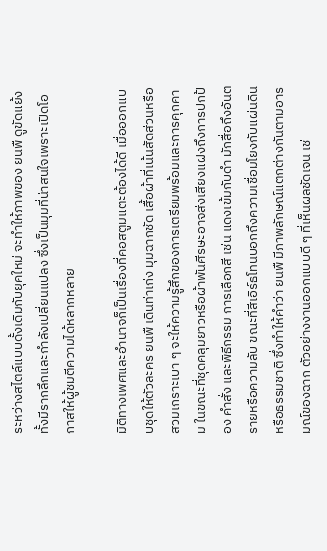ระหว่างสไตล์แบบดั้งเดิมกับยุคใหม่ จะทำให้ภาพของ ยนพื ดูขัดแย้งทั้งมีรากลึกและกำลังเปลี่ยนแปลง ซึ่งเป็นมุมที่น่าสนใจเพราะเปิดโอกาสให้ผู้ชมตีความได้หลากหลาย

มิติทางเพศและอำนาจก็เป็นเรื่องที่คอสตูมแตะต้องได้ดี เมื่อออกแบบชุดให้ตัวละคร ยนพื เดินท่าเก่ง มุมฉากชัด เสื้อผ้าที่เน้นสัดส่วนหรือสวมเกราะเบา ๆ จะให้ความรู้สึกของการเตรียมพร้อมและการคุกคาม ในขณะที่ชุดคลุมยาวหรือผ้าพันศีรษะอาจส่งเสียงแฝงถึงการปกป้อง คำสั่ง และพิธีกรรม การเลือกสี เช่น แดงเข้มกับดำ มักสื่อถึงอันตรายหรือความลับ ขณะที่สีเอิร์ธโทนบอกถึงความเชื่อมโยงกับแผ่นดินหรือธรรมชาติ ซึ่งทำให้คำว่า ยนพื มีภาพลักษณ์แตกต่างกันตามอารมณ์ของฉาก ตัวอย่างงานออกแบบดี ๆ ที่เห็นผลชัดเจน เช่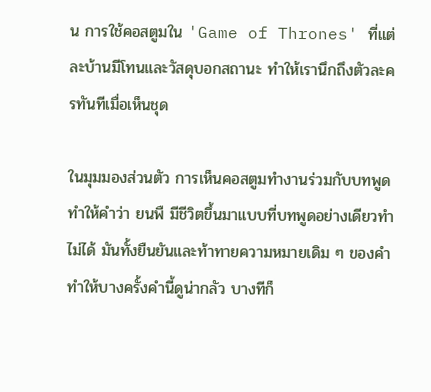น การใช้คอสตูมใน 'Game of Thrones' ที่แต่ละบ้านมีโทนและวัสดุบอกสถานะ ทำให้เรานึกถึงตัวละครทันทีเมื่อเห็นชุด

ในมุมมองส่วนตัว การเห็นคอสตูมทำงานร่วมกับบทพูดทำให้คำว่า ยนพื มีชีวิตขึ้นมาแบบที่บทพูดอย่างเดียวทำไม่ได้ มันทั้งยืนยันและท้าทายความหมายเดิม ๆ ของคำ ทำให้บางครั้งคำนี้ดูน่ากลัว บางทีก็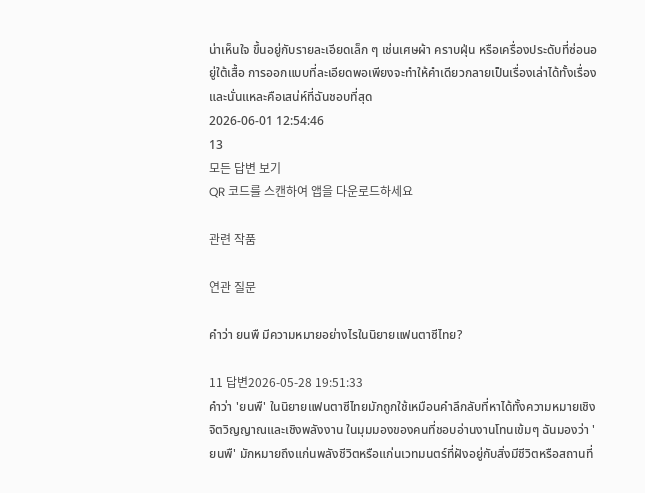น่าเห็นใจ ขึ้นอยู่กับรายละเอียดเล็ก ๆ เช่นเศษผ้า คราบฝุ่น หรือเครื่องประดับที่ซ่อนอยู่ใต้เสื้อ การออกแบบที่ละเอียดพอเพียงจะทำให้คำเดียวกลายเป็นเรื่องเล่าได้ทั้งเรื่อง และนั่นแหละคือเสน่ห์ที่ฉันชอบที่สุด
2026-06-01 12:54:46
13
모든 답변 보기
QR 코드를 스캔하여 앱을 다운로드하세요

관련 작품

연관 질문

คำว่า ยนพื มีความหมายอย่างไรในนิยายแฟนตาซีไทย?

11 답변2026-05-28 19:51:33
คำว่า 'ยนพื' ในนิยายแฟนตาซีไทยมักถูกใช้เหมือนคำลึกลับที่หาได้ทั้งความหมายเชิงจิตวิญญาณและเชิงพลังงาน ในมุมมองของคนที่ชอบอ่านงานโทนเข้มๆ ฉันมองว่า 'ยนพื' มักหมายถึงแก่นพลังชีวิตหรือแก่นเวทมนตร์ที่ฝังอยู่กับสิ่งมีชีวิตหรือสถานที่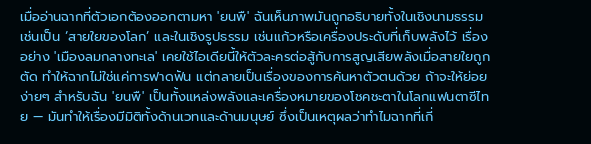เมื่ออ่านฉากที่ตัวเอกต้องออกตามหา 'ยนพื' ฉันเห็นภาพมันถูกอธิบายทั้งในเชิงนามธรรม เช่นเป็น ‘สายใยของโลก’ และในเชิงรูปธรรม เช่นแก้วหรือเครื่องประดับที่เก็บพลังไว้ เรื่องอย่าง 'เมืองลมกลางทะเล' เคยใช้ไอเดียนี้ให้ตัวละครต่อสู้กับการสูญเสียพลังเมื่อสายใยถูกตัด ทำให้ฉากไม่ใช่แค่การฟาดฟัน แต่กลายเป็นเรื่องของการค้นหาตัวตนด้วย ถ้าจะให้ย่อยง่ายๆ สำหรับฉัน 'ยนพื' เป็นทั้งแหล่งพลังและเครื่องหมายของโชคชะตาในโลกแฟนตาซีไทย — มันทำให้เรื่องมีมิติทั้งด้านเวทและด้านมนุษย์ ซึ่งเป็นเหตุผลว่าทำไมฉากที่เกี่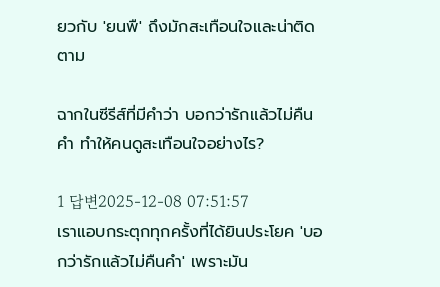ยวกับ 'ยนพื' ถึงมักสะเทือนใจและน่าติดตาม

ฉากในซีรีส์ที่มีคำว่า บอกว่ารักแล้วไม่คืนคำ ทำให้คนดูสะเทือนใจอย่างไร?

1 답변2025-12-08 07:51:57
เราแอบกระตุกทุกครั้งที่ได้ยินประโยค 'บอกว่ารักแล้วไม่คืนคำ' เพราะมัน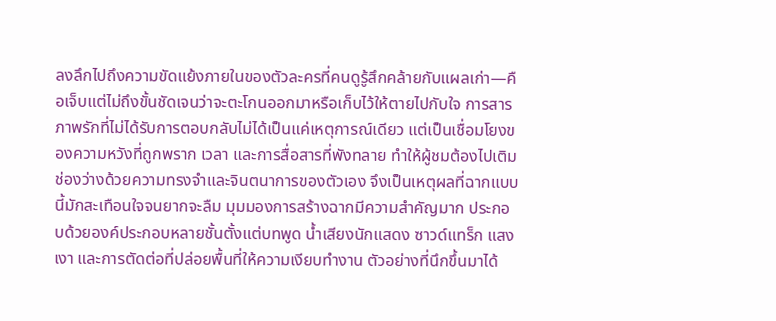ลงลึกไปถึงความขัดแย้งภายในของตัวละครที่คนดูรู้สึกคล้ายกับแผลเก่า—คือเจ็บแต่ไม่ถึงขั้นชัดเจนว่าจะตะโกนออกมาหรือเก็บไว้ให้ตายไปกับใจ การสารภาพรักที่ไม่ได้รับการตอบกลับไม่ได้เป็นแค่เหตุการณ์เดียว แต่เป็นเชื่อมโยงของความหวังที่ถูกพราก เวลา และการสื่อสารที่พังทลาย ทำให้ผู้ชมต้องไปเติมช่องว่างด้วยความทรงจำและจินตนาการของตัวเอง จึงเป็นเหตุผลที่ฉากแบบนี้มักสะเทือนใจจนยากจะลืม มุมมองการสร้างฉากมีความสำคัญมาก ประกอบด้วยองค์ประกอบหลายชั้นตั้งแต่บทพูด น้ำเสียงนักแสดง ซาวด์แทร็ก แสงเงา และการตัดต่อที่ปล่อยพื้นที่ให้ความเงียบทำงาน ตัวอย่างที่นึกขึ้นมาได้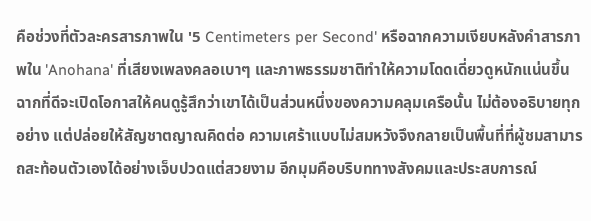คือช่วงที่ตัวละครสารภาพใน '5 Centimeters per Second' หรือฉากความเงียบหลังคำสารภาพใน 'Anohana' ที่เสียงเพลงคลอเบาๆ และภาพธรรมชาติทำให้ความโดดเดี่ยวดูหนักแน่นขึ้น ฉากที่ดีจะเปิดโอกาสให้คนดูรู้สึกว่าเขาได้เป็นส่วนหนึ่งของความคลุมเครือนั้น ไม่ต้องอธิบายทุกอย่าง แต่ปล่อยให้สัญชาตญาณคิดต่อ ความเศร้าแบบไม่สมหวังจึงกลายเป็นพื้นที่ที่ผู้ชมสามารถสะท้อนตัวเองได้อย่างเจ็บปวดแต่สวยงาม อีกมุมคือบริบททางสังคมและประสบการณ์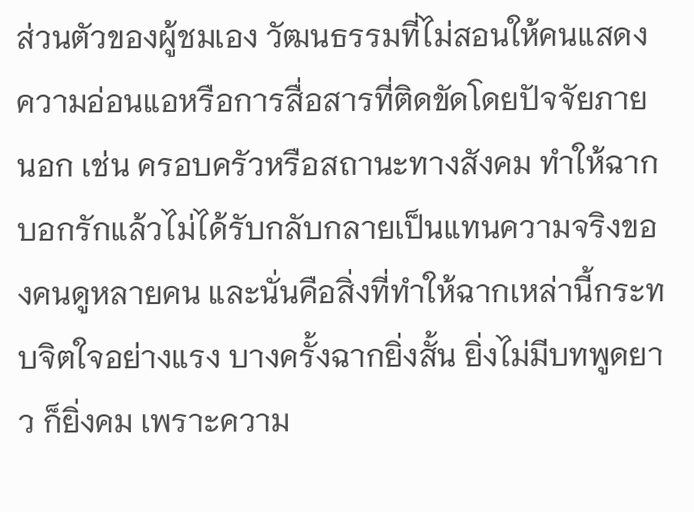ส่วนตัวของผู้ชมเอง วัฒนธรรมที่ไม่สอนให้คนแสดงความอ่อนแอหรือการสื่อสารที่ติดขัดโดยปัจจัยภายนอก เช่น ครอบครัวหรือสถานะทางสังคม ทำให้ฉากบอกรักแล้วไม่ได้รับกลับกลายเป็นแทนความจริงของคนดูหลายคน และนั่นคือสิ่งที่ทำให้ฉากเหล่านี้กระทบจิตใจอย่างแรง บางครั้งฉากยิ่งสั้น ยิ่งไม่มีบทพูดยาว ก็ยิ่งคม เพราะความ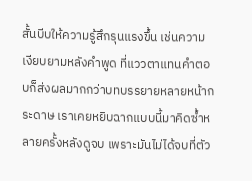สั้นบีบให้ความรู้สึกรุนแรงขึ้น เช่นความเงียบยามหลังคำพูด ที่แววตาแทนคำตอบก็ส่งผลมากกว่าบทบรรยายหลายหน้ากระดาษ เราเคยหยิบฉากแบบนี้มาคิดซ้ำหลายครั้งหลังดูจบ เพราะมันไม่ได้จบที่ตัว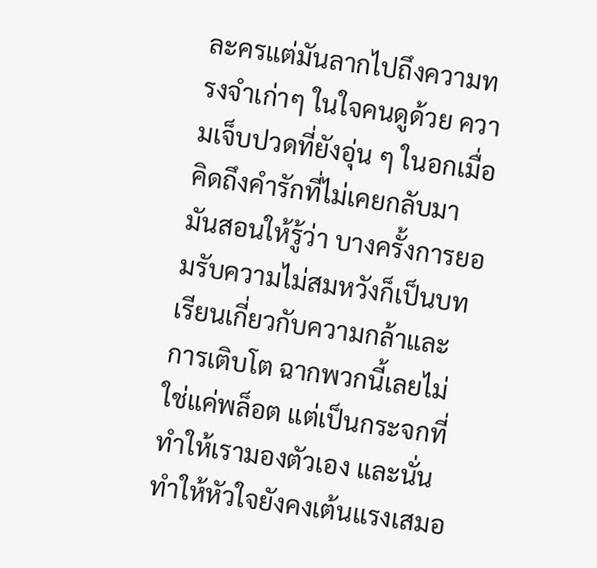ละครแต่มันลากไปถึงความทรงจำเก่าๆ ในใจคนดูด้วย ความเจ็บปวดที่ยังอุ่น ๆ ในอกเมื่อคิดถึงคำรักที่ไม่เคยกลับมา มันสอนให้รู้ว่า บางครั้งการยอมรับความไม่สมหวังก็เป็นบทเรียนเกี่ยวกับความกล้าและการเติบโต ฉากพวกนี้เลยไม่ใช่แค่พล็อต แต่เป็นกระจกที่ทำให้เรามองตัวเอง และนั่นทำให้หัวใจยังคงเต้นแรงเสมอ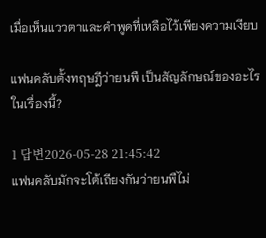เมื่อเห็นแววตาและคำพูดที่เหลือไว้เพียงความเงียบ

แฟนคลับตั้งทฤษฎีว่ายนพื เป็นสัญลักษณ์ของอะไรในเรื่องนี้?

1 답변2026-05-28 21:45:42
แฟนคลับมักจะโต้เถียงกันว่ายนพืไม่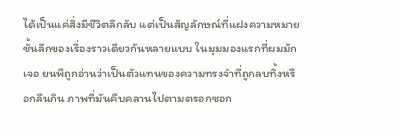ได้เป็นแค่สิ่งมีชีวิตลึกลับ แต่เป็นสัญลักษณ์ที่แฝงความหมายชั้นลึกของเรื่องราวเดียวกันหลายแบบ ในมุมมองแรกที่ผมมักเจอ ยนพืถูกอ่านว่าเป็นตัวแทนของความทรงจำที่ถูกลบทิ้งหรือกลืนกิน ภาพที่มันคืบคลานไปตามตรอกซอก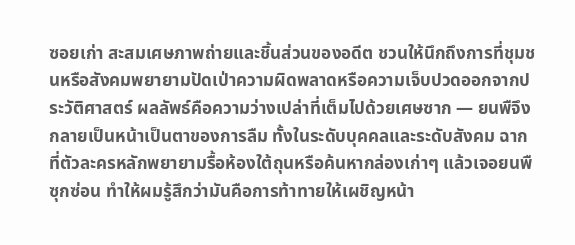ซอยเก่า สะสมเศษภาพถ่ายและชิ้นส่วนของอดีต ชวนให้นึกถึงการที่ชุมชนหรือสังคมพยายามปัดเป่าความผิดพลาดหรือความเจ็บปวดออกจากประวัติศาสตร์ ผลลัพธ์คือความว่างเปล่าที่เต็มไปด้วยเศษซาก — ยนพืจึงกลายเป็นหน้าเป็นตาของการลืม ทั้งในระดับบุคคลและระดับสังคม ฉากที่ตัวละครหลักพยายามรื้อห้องใต้ถุนหรือค้นหากล่องเก่าๆ แล้วเจอยนพืซุกซ่อน ทำให้ผมรู้สึกว่ามันคือการท้าทายให้เผชิญหน้า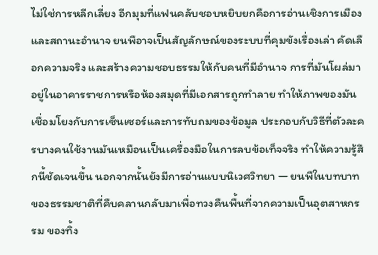ไม่ใช่การหลีกเลี่ยง อีกมุมที่แฟนคลับชอบหยิบยกคือการอ่านเชิงการเมืองและสถานะอำนาจ ยนพือาจเป็นสัญลักษณ์ของระบบที่คุมขังเรื่องเล่า คัดเลือกความจริง และสร้างความชอบธรรมให้กับคนที่มีอำนาจ การที่มันโผล่มาอยู่ในอาคารราชการหรือห้องสมุดที่มีเอกสารถูกทำลาย ทำให้ภาพของมันเชื่อมโยงกับการเซ็นเซอร์และการทับถมของข้อมูล ประกอบกับวิธีที่ตัวละครบางคนใช้งานมันเหมือนเป็นเครื่องมือในการลบข้อเท็จจริง ทำให้ความรู้สึกนี้ชัดเจนขึ้น นอกจากนั้นยังมีการอ่านแบบนิเวศวิทยา — ยนพืในบทบาทของธรรมชาติที่คืบคลานกลับมาเพื่อทวงคืนพื้นที่จากความเป็นอุตสาหกรรม ของทิ้ง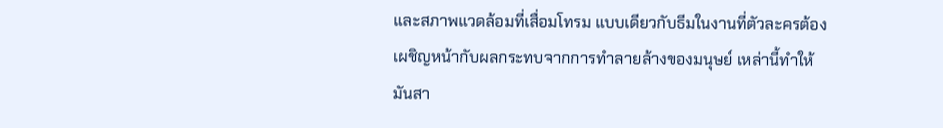และสภาพแวดล้อมที่เสื่อมโทรม แบบเดียวกับธีมในงานที่ตัวละครต้องเผชิญหน้ากับผลกระทบจากการทำลายล้างของมนุษย์ เหล่านี้ทำให้มันสา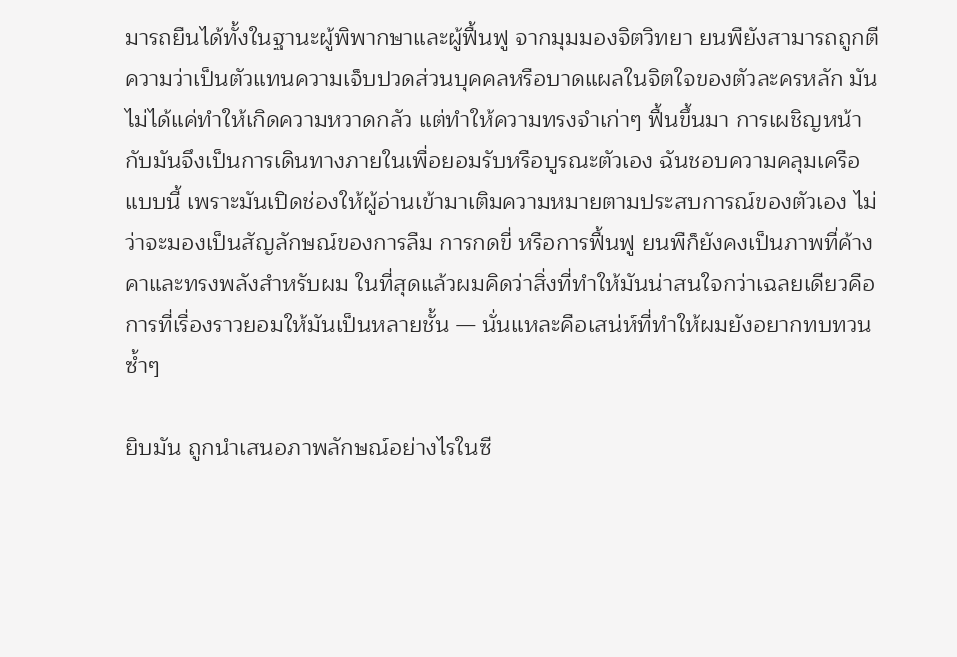มารถยืนได้ทั้งในฐานะผู้พิพากษาและผู้ฟื้นฟู จากมุมมองจิตวิทยา ยนพืยังสามารถถูกตีความว่าเป็นตัวแทนความเจ็บปวดส่วนบุคคลหรือบาดแผลในจิตใจของตัวละครหลัก มันไม่ได้แค่ทำให้เกิดความหวาดกลัว แต่ทำให้ความทรงจำเก่าๆ ฟื้นขึ้นมา การเผชิญหน้ากับมันจึงเป็นการเดินทางภายในเพื่อยอมรับหรือบูรณะตัวเอง ฉันชอบความคลุมเครือแบบนี้ เพราะมันเปิดช่องให้ผู้อ่านเข้ามาเติมความหมายตามประสบการณ์ของตัวเอง ไม่ว่าจะมองเป็นสัญลักษณ์ของการลืม การกดขี่ หรือการฟื้นฟู ยนพืก็ยังคงเป็นภาพที่ค้างคาและทรงพลังสำหรับผม ในที่สุดแล้วผมคิดว่าสิ่งที่ทำให้มันน่าสนใจกว่าเฉลยเดียวคือการที่เรื่องราวยอมให้มันเป็นหลายชั้น — นั่นแหละคือเสน่ห์ที่ทำให้ผมยังอยากทบทวนซ้ำๆ

ยิบมัน ถูกนำเสนอภาพลักษณ์อย่างไรในซี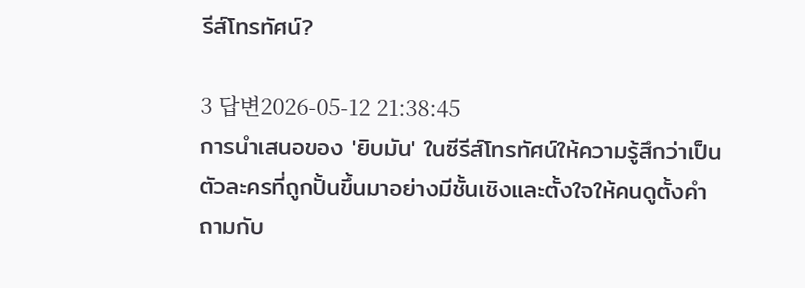รีส์โทรทัศน์?

3 답변2026-05-12 21:38:45
การนำเสนอของ 'ยิบมัน' ในซีรีส์โทรทัศน์ให้ความรู้สึกว่าเป็นตัวละครที่ถูกปั้นขึ้นมาอย่างมีชั้นเชิงและตั้งใจให้คนดูตั้งคำถามกับ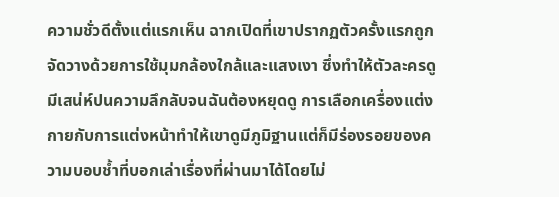ความชั่วดีตั้งแต่แรกเห็น ฉากเปิดที่เขาปรากฏตัวครั้งแรกถูกจัดวางด้วยการใช้มุมกล้องใกล้และแสงเงา ซึ่งทำให้ตัวละครดูมีเสน่ห์ปนความลึกลับจนฉันต้องหยุดดู การเลือกเครื่องแต่งกายกับการแต่งหน้าทำให้เขาดูมีภูมิฐานแต่ก็มีร่องรอยของความบอบช้ำที่บอกเล่าเรื่องที่ผ่านมาได้โดยไม่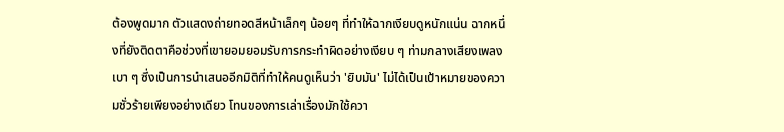ต้องพูดมาก ตัวแสดงถ่ายทอดสีหน้าเล็กๆ น้อยๆ ที่ทำให้ฉากเงียบดูหนักแน่น ฉากหนึ่งที่ยังติดตาคือช่วงที่เขายอมยอมรับการกระทำผิดอย่างเงียบ ๆ ท่ามกลางเสียงเพลงเบา ๆ ซึ่งเป็นการนำเสนออีกมิติที่ทำให้คนดูเห็นว่า 'ยิบมัน' ไม่ได้เป็นเป้าหมายของความชั่วร้ายเพียงอย่างเดียว โทนของการเล่าเรื่องมักใช้ควา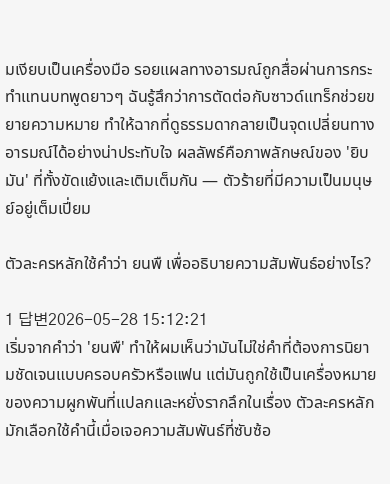มเงียบเป็นเครื่องมือ รอยแผลทางอารมณ์ถูกสื่อผ่านการกระทำแทนบทพูดยาวๆ ฉันรู้สึกว่าการตัดต่อกับซาวด์แทร็กช่วยขยายความหมาย ทำให้ฉากที่ดูธรรมดากลายเป็นจุดเปลี่ยนทางอารมณ์ได้อย่างน่าประทับใจ ผลลัพธ์คือภาพลักษณ์ของ 'ยิบมัน' ที่ทั้งขัดแย้งและเติมเต็มกัน — ตัวร้ายที่มีความเป็นมนุษย์อยู่เต็มเปี่ยม

ตัวละครหลักใช้คำว่า ยนพื เพื่ออธิบายความสัมพันธ์อย่างไร?

1 답변2026-05-28 15:12:21
เริ่มจากคำว่า 'ยนพื' ทำให้ผมเห็นว่ามันไม่ใช่คำที่ต้องการนิยามชัดเจนแบบครอบครัวหรือแฟน แต่มันถูกใช้เป็นเครื่องหมายของความผูกพันที่แปลกและหยั่งรากลึกในเรื่อง ตัวละครหลักมักเลือกใช้คำนี้เมื่อเจอความสัมพันธ์ที่ซับซ้อ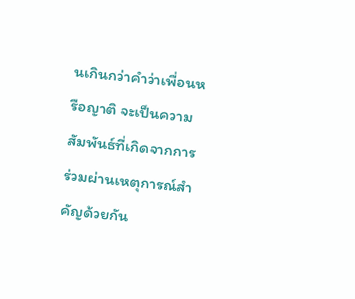นเกินกว่าคำว่าเพื่อนหรือญาติ จะเป็นความสัมพันธ์ที่เกิดจากการร่วมผ่านเหตุการณ์สำคัญด้วยกัน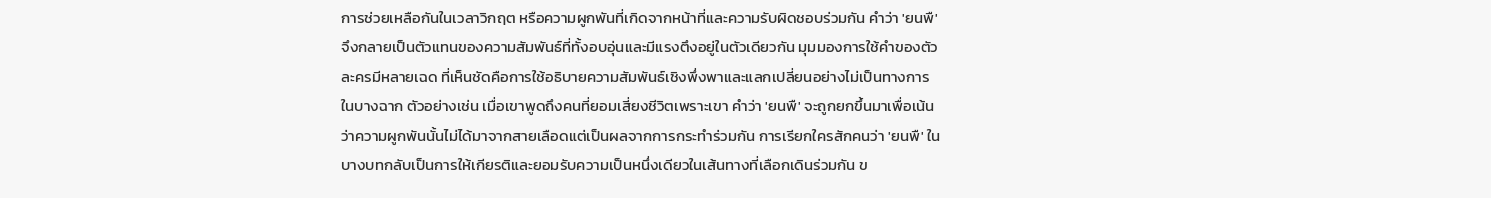การช่วยเหลือกันในเวลาวิกฤต หรือความผูกพันที่เกิดจากหน้าที่และความรับผิดชอบร่วมกัน คำว่า 'ยนพื' จึงกลายเป็นตัวแทนของความสัมพันธ์ที่ทั้งอบอุ่นและมีแรงตึงอยู่ในตัวเดียวกัน มุมมองการใช้คำของตัวละครมีหลายเฉด ที่เห็นชัดคือการใช้อธิบายความสัมพันธ์เชิงพึ่งพาและแลกเปลี่ยนอย่างไม่เป็นทางการในบางฉาก ตัวอย่างเช่น เมื่อเขาพูดถึงคนที่ยอมเสี่ยงชีวิตเพราะเขา คำว่า 'ยนพื' จะถูกยกขึ้นมาเพื่อเน้นว่าความผูกพันนั้นไม่ได้มาจากสายเลือดแต่เป็นผลจากการกระทำร่วมกัน การเรียกใครสักคนว่า 'ยนพื' ในบางบทกลับเป็นการให้เกียรติและยอมรับความเป็นหนึ่งเดียวในเส้นทางที่เลือกเดินร่วมกัน ข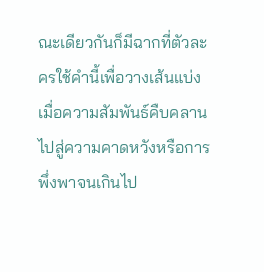ณะเดียวกันก็มีฉากที่ตัวละครใช้คำนี้เพื่อวางเส้นแบ่ง เมื่อความสัมพันธ์คืบคลานไปสู่ความคาดหวังหรือการพึ่งพาจนเกินไป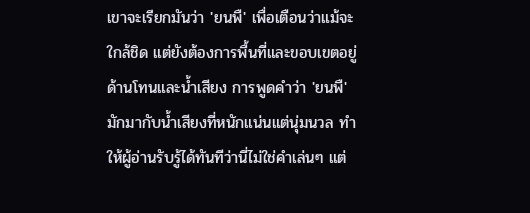เขาจะเรียกมันว่า 'ยนพื' เพื่อเตือนว่าแม้จะใกล้ชิด แต่ยังต้องการพื้นที่และขอบเขตอยู่ ด้านโทนและน้ำเสียง การพูดคำว่า 'ยนพื' มักมากับน้ำเสียงที่หนักแน่นแต่นุ่มนวล ทำให้ผู้อ่านรับรู้ได้ทันทีว่านี่ไม่ใช่คำเล่นๆ แต่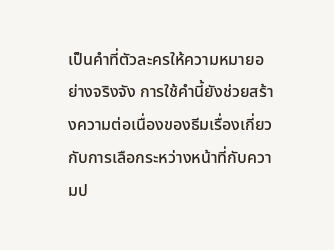เป็นคำที่ตัวละครให้ความหมายอย่างจริงจัง การใช้คำนี้ยังช่วยสร้างความต่อเนื่องของธีมเรื่องเกี่ยวกับการเลือกระหว่างหน้าที่กับความป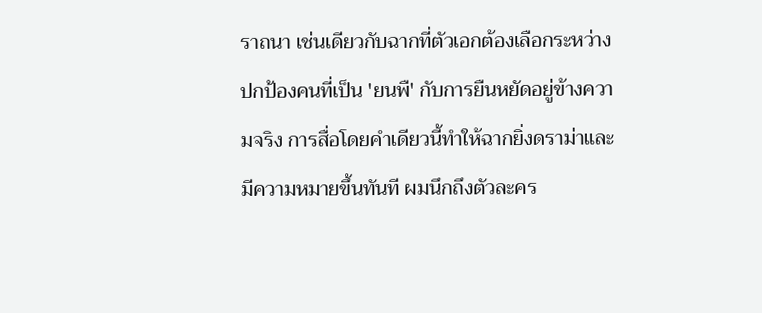ราถนา เช่นเดียวกับฉากที่ตัวเอกต้องเลือกระหว่างปกป้องคนที่เป็น 'ยนพื' กับการยืนหยัดอยู่ข้างความจริง การสื่อโดยคำเดียวนี้ทำให้ฉากยิ่งดราม่าและมีความหมายขึ้นทันที ผมนึกถึงตัวละคร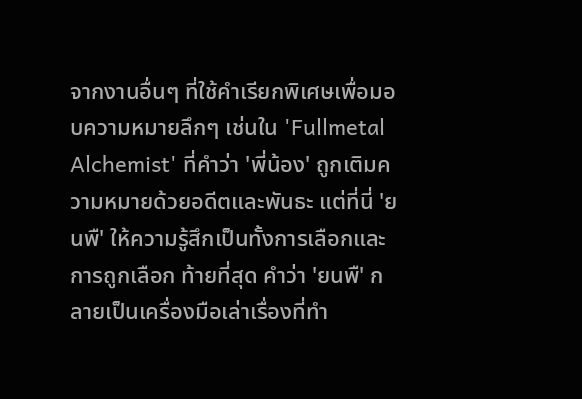จากงานอื่นๆ ที่ใช้คำเรียกพิเศษเพื่อมอบความหมายลึกๆ เช่นใน 'Fullmetal Alchemist' ที่คำว่า 'พี่น้อง' ถูกเติมความหมายด้วยอดีตและพันธะ แต่ที่นี่ 'ยนพื' ให้ความรู้สึกเป็นทั้งการเลือกและการถูกเลือก ท้ายที่สุด คำว่า 'ยนพื' กลายเป็นเครื่องมือเล่าเรื่องที่ทำ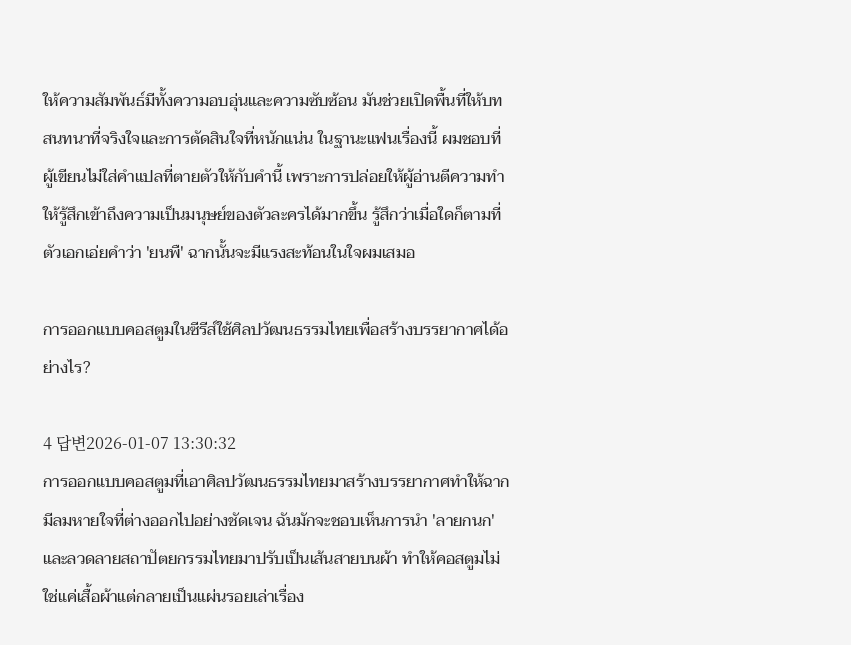ให้ความสัมพันธ์มีทั้งความอบอุ่นและความซับซ้อน มันช่วยเปิดพื้นที่ให้บทสนทนาที่จริงใจและการตัดสินใจที่หนักแน่น ในฐานะแฟนเรื่องนี้ ผมชอบที่ผู้เขียนไม่ใส่คำแปลที่ตายตัวให้กับคำนี้ เพราะการปล่อยให้ผู้อ่านตีความทำให้รู้สึกเข้าถึงความเป็นมนุษย์ของตัวละครได้มากขึ้น รู้สึกว่าเมื่อใดก็ตามที่ตัวเอกเอ่ยคำว่า 'ยนพื' ฉากนั้นจะมีแรงสะท้อนในใจผมเสมอ

การออกแบบคอสตูมในซีรีส์ใช้ศิลปวัฒนธรรมไทยเพื่อสร้างบรรยากาศได้อย่างไร?

4 답변2026-01-07 13:30:32
การออกแบบคอสตูมที่เอาศิลปวัฒนธรรมไทยมาสร้างบรรยากาศทำให้ฉากมีลมหายใจที่ต่างออกไปอย่างชัดเจน ฉันมักจะชอบเห็นการนำ 'ลายกนก' และลวดลายสถาปัตยกรรมไทยมาปรับเป็นเส้นสายบนผ้า ทำให้คอสตูมไม่ใช่แค่เสื้อผ้าแต่กลายเป็นแผ่นรอยเล่าเรื่อง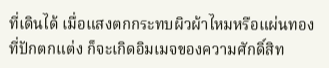ที่เดินได้ เมื่อแสงตกกระทบผิวผ้าไหมหรือแผ่นทองที่ปักตกแต่ง ก็จะเกิดอิมเมจของความศักดิ์สิท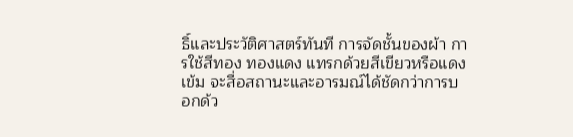ธิ์และประวัติศาสตร์ทันที การจัดชั้นของผ้า การใช้สีทอง ทองแดง แทรกด้วยสีเขียวหรือแดงเข้ม จะสื่อสถานะและอารมณ์ได้ชัดกว่าการบอกด้ว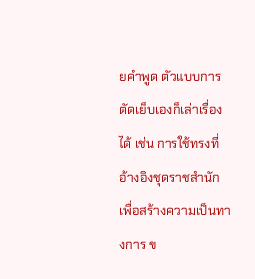ยคำพูด ตัวแบบการตัดเย็บเองก็เล่าเรื่องได้ เช่น การใช้ทรงที่อ้างอิงชุดราชสำนักเพื่อสร้างความเป็นทางการ ข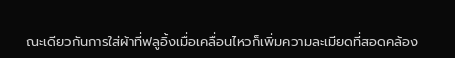ณะเดียวกันการใส่ผ้าที่ฟลูอิ้งเมื่อเคลื่อนไหวก็เพิ่มความละเมียดที่สอดคล้อง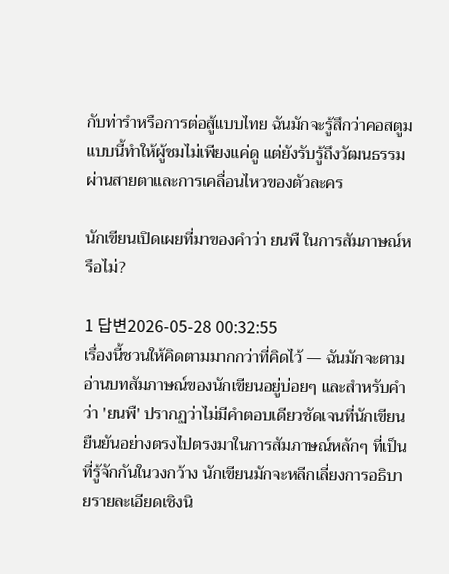กับท่ารำหรือการต่อสู้แบบไทย ฉันมักจะรู้สึกว่าคอสตูมแบบนี้ทำให้ผู้ชมไม่เพียงแค่ดู แต่ยังรับรู้ถึงวัฒนธรรมผ่านสายตาและการเคลื่อนไหวของตัวละคร

นักเขียนเปิดเผยที่มาของคำว่า ยนพื ในการสัมภาษณ์หรือไม่?

1 답변2026-05-28 00:32:55
เรื่องนี้ชวนให้คิดตามมากกว่าที่คิดไว้ — ฉันมักจะตามอ่านบทสัมภาษณ์ของนักเขียนอยู่บ่อยๆ และสำหรับคำว่า 'ยนพื' ปรากฏว่าไม่มีคำตอบเดียวชัดเจนที่นักเขียนยืนยันอย่างตรงไปตรงมาในการสัมภาษณ์หลักๆ ที่เป็นที่รู้จักกันในวงกว้าง นักเขียนมักจะหลีกเลี่ยงการอธิบายรายละเอียดเชิงนิ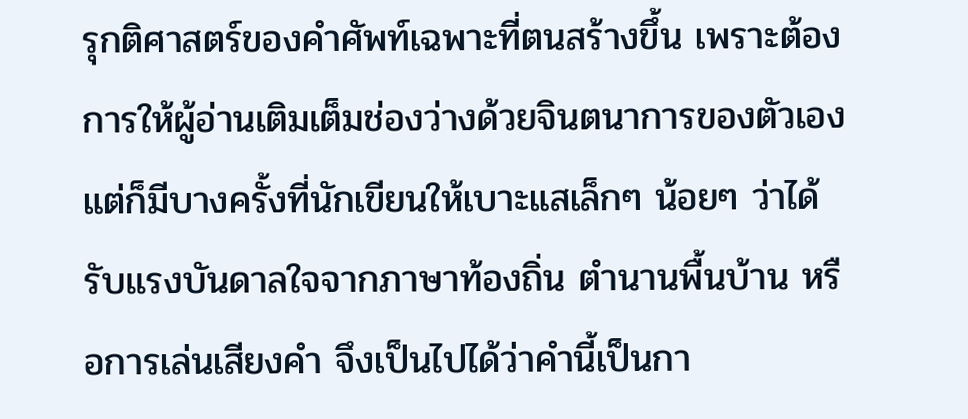รุกติศาสตร์ของคำศัพท์เฉพาะที่ตนสร้างขึ้น เพราะต้องการให้ผู้อ่านเติมเต็มช่องว่างด้วยจินตนาการของตัวเอง แต่ก็มีบางครั้งที่นักเขียนให้เบาะแสเล็กๆ น้อยๆ ว่าได้รับแรงบันดาลใจจากภาษาท้องถิ่น ตำนานพื้นบ้าน หรือการเล่นเสียงคำ จึงเป็นไปได้ว่าคำนี้เป็นกา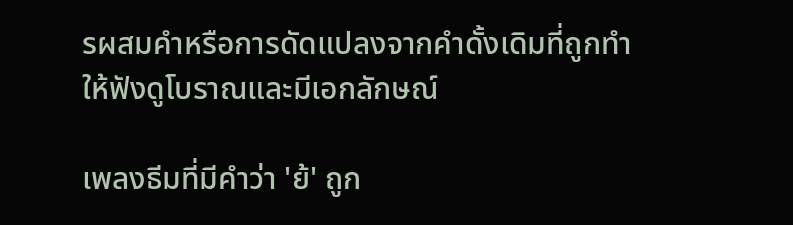รผสมคำหรือการดัดแปลงจากคำดั้งเดิมที่ถูกทำให้ฟังดูโบราณและมีเอกลักษณ์

เพลงธีมที่มีคำว่า 'ย้' ถูก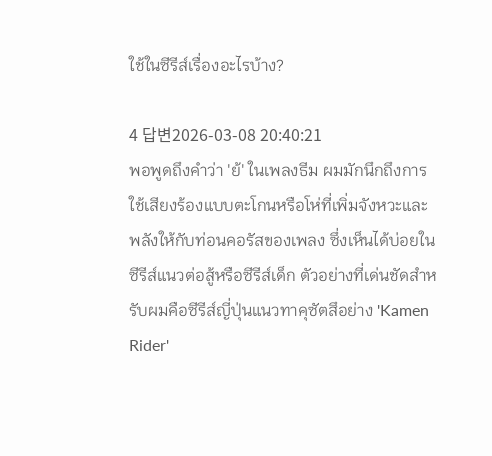ใช้ในซีรีส์เรื่องอะไรบ้าง?

4 답변2026-03-08 20:40:21
พอพูดถึงคำว่า 'ย้' ในเพลงธีม ผมมักนึกถึงการใช้เสียงร้องแบบตะโกนหรือโห่ที่เพิ่มจังหวะและพลังให้กับท่อนคอรัสของเพลง ซึ่งเห็นได้บ่อยในซีรีส์แนวต่อสู้หรือซีรีส์เด็ก ตัวอย่างที่เด่นชัดสำหรับผมคือซีรีส์ญี่ปุ่นแนวทาคุซัตสึอย่าง 'Kamen Rider'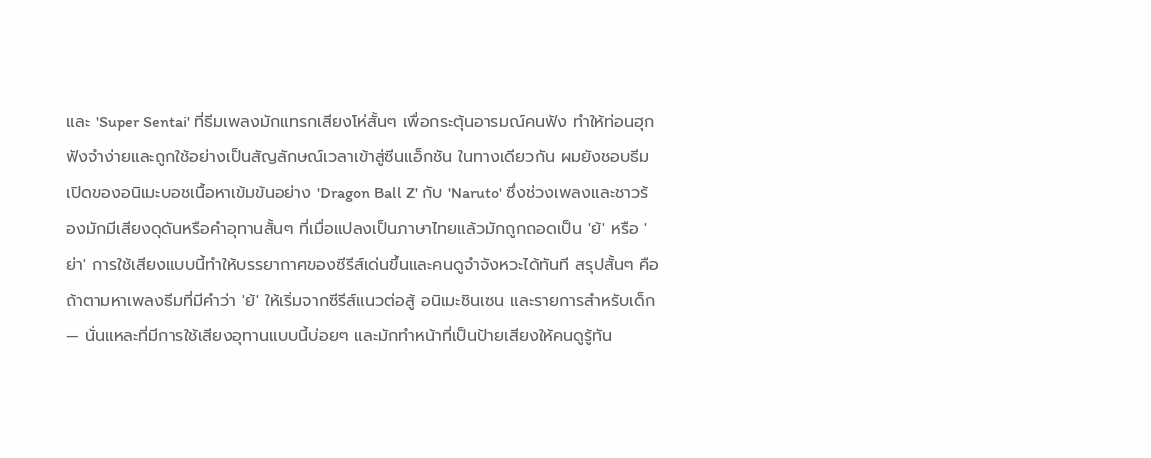และ 'Super Sentai' ที่ธีมเพลงมักแทรกเสียงโห่สั้นๆ เพื่อกระตุ้นอารมณ์คนฟัง ทำให้ท่อนฮุกฟังจำง่ายและถูกใช้อย่างเป็นสัญลักษณ์เวลาเข้าสู่ซีนแอ็กชัน ในทางเดียวกัน ผมยังชอบธีมเปิดของอนิเมะบอชเนื้อหาเข้มข้นอย่าง 'Dragon Ball Z' กับ 'Naruto' ซึ่งช่วงเพลงและชาวร้องมักมีเสียงดุดันหรือคำอุทานสั้นๆ ที่เมื่อแปลงเป็นภาษาไทยแล้วมักถูกถอดเป็น 'ย้' หรือ 'ย่า' การใช้เสียงแบบนี้ทำให้บรรยากาศของซีรีส์เด่นขึ้นและคนดูจำจังหวะได้ทันที สรุปสั้นๆ คือ ถ้าตามหาเพลงธีมที่มีคำว่า 'ย้' ให้เริ่มจากซีรีส์แนวต่อสู้ อนิเมะชินเซน และรายการสำหรับเด็ก — นั่นแหละที่มีการใช้เสียงอุทานแบบนี้บ่อยๆ และมักทำหน้าที่เป็นป้ายเสียงให้คนดูรู้ทัน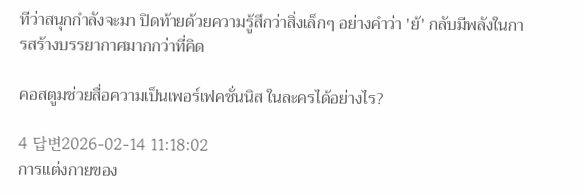ทีว่าสนุกกำลังจะมา ปิดท้ายด้วยความรู้สึกว่าสิ่งเล็กๆ อย่างคำว่า 'ย้' กลับมีพลังในการสร้างบรรยากาศมากกว่าที่คิด

คอสตูมช่วยสื่อความเป็นเพอร์เฟคชั่นนิส ในละครได้อย่างไร?

4 답변2026-02-14 11:18:02
การแต่งกายของ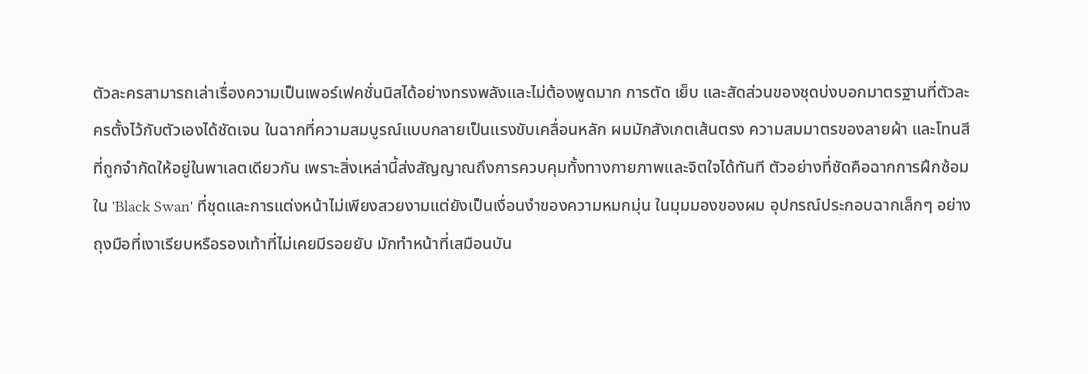ตัวละครสามารถเล่าเรื่องความเป็นเพอร์เฟคชั่นนิสได้อย่างทรงพลังและไม่ต้องพูดมาก การตัด เย็บ และสัดส่วนของชุดบ่งบอกมาตรฐานที่ตัวละครตั้งไว้กับตัวเองได้ชัดเจน ในฉากที่ความสมบูรณ์แบบกลายเป็นแรงขับเคลื่อนหลัก ผมมักสังเกตเส้นตรง ความสมมาตรของลายผ้า และโทนสีที่ถูกจำกัดให้อยู่ในพาเลตเดียวกัน เพราะสิ่งเหล่านี้ส่งสัญญาณถึงการควบคุมทั้งทางกายภาพและจิตใจได้ทันที ตัวอย่างที่ชัดคือฉากการฝึกซ้อมใน 'Black Swan' ที่ชุดและการแต่งหน้าไม่เพียงสวยงามแต่ยังเป็นเงื่อนงำของความหมกมุ่น ในมุมมองของผม อุปกรณ์ประกอบฉากเล็กๆ อย่างถุงมือที่เงาเรียบหรือรองเท้าที่ไม่เคยมีรอยยับ มักทำหน้าที่เสมือนบัน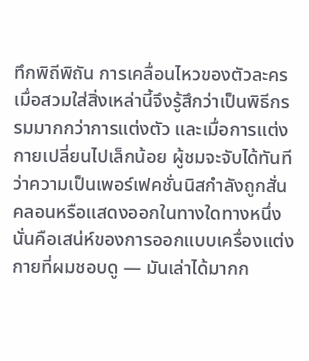ทึกพิถีพิถัน การเคลื่อนไหวของตัวละครเมื่อสวมใส่สิ่งเหล่านี้จึงรู้สึกว่าเป็นพิธีกรรมมากกว่าการแต่งตัว และเมื่อการแต่งกายเปลี่ยนไปเล็กน้อย ผู้ชมจะจับได้ทันทีว่าความเป็นเพอร์เฟคชั่นนิสกำลังถูกสั่นคลอนหรือแสดงออกในทางใดทางหนึ่ง นั่นคือเสน่ห์ของการออกแบบเครื่องแต่งกายที่ผมชอบดู — มันเล่าได้มากก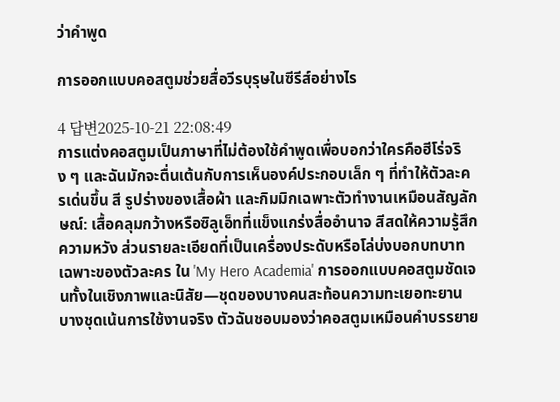ว่าคำพูด

การออกแบบคอสตูมช่วยสื่อวีรบุรุษในซีรีส์อย่างไร

4 답변2025-10-21 22:08:49
การแต่งคอสตูมเป็นภาษาที่ไม่ต้องใช้คำพูดเพื่อบอกว่าใครคือฮีโร่จริง ๆ และฉันมักจะตื่นเต้นกับการเห็นองค์ประกอบเล็ก ๆ ที่ทำให้ตัวละครเด่นขึ้น สี รูปร่างของเสื้อผ้า และกิมมิกเฉพาะตัวทำงานเหมือนสัญลักษณ์: เสื้อคลุมกว้างหรือซิลูเอ็ทที่แข็งแกร่งสื่ออำนาจ สีสดให้ความรู้สึกความหวัง ส่วนรายละเอียดที่เป็นเครื่องประดับหรือโล่บ่งบอกบทบาทเฉพาะของตัวละคร ใน 'My Hero Academia' การออกแบบคอสตูมชัดเจนทั้งในเชิงภาพและนิสัย—ชุดของบางคนสะท้อนความทะเยอทะยาน บางชุดเน้นการใช้งานจริง ตัวฉันชอบมองว่าคอสตูมเหมือนคำบรรยาย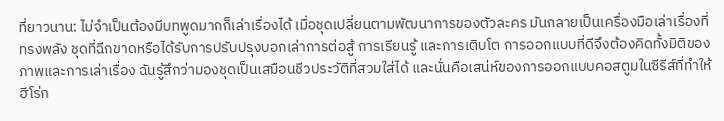ที่ยาวนาน: ไม่จำเป็นต้องมีบทพูดมากก็เล่าเรื่องได้ เมื่อชุดเปลี่ยนตามพัฒนาการของตัวละคร มันกลายเป็นเครื่องมือเล่าเรื่องที่ทรงพลัง ชุดที่ฉีกขาดหรือได้รับการปรับปรุงบอกเล่าการต่อสู้ การเรียนรู้ และการเติบโต การออกแบบที่ดีจึงต้องคิดทั้งมิติของภาพและการเล่าเรื่อง ฉันรู้สึกว่ามองชุดเป็นเสมือนชีวประวัติที่สวมใส่ได้ และนั่นคือเสน่ห์ของการออกแบบคอสตูมในซีรีส์ที่ทำให้ฮีโร่ก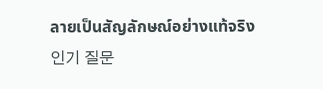ลายเป็นสัญลักษณ์อย่างแท้จริง
인기 질문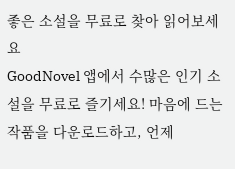좋은 소설을 무료로 찾아 읽어보세요
GoodNovel 앱에서 수많은 인기 소설을 무료로 즐기세요! 마음에 드는 작품을 다운로드하고, 언제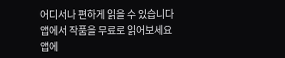어디서나 편하게 읽을 수 있습니다
앱에서 작품을 무료로 읽어보세요
앱에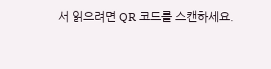서 읽으려면 QR 코드를 스캔하세요.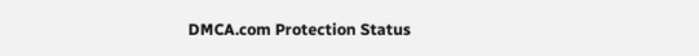DMCA.com Protection Status